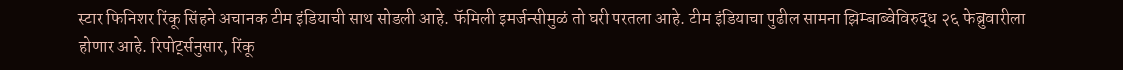स्टार फिनिशर रिंकू सिंहने अचानक टीम इंडियाची साथ सोडली आहे. फॅमिली इमर्जन्सीमुळं तो घरी परतला आहे. टीम इंडियाचा पुढील सामना झिम्बाब्वेविरुद्ध २६ फेब्रुवारीला होणार आहे. रिपोर्ट्सनुसार, रिंकू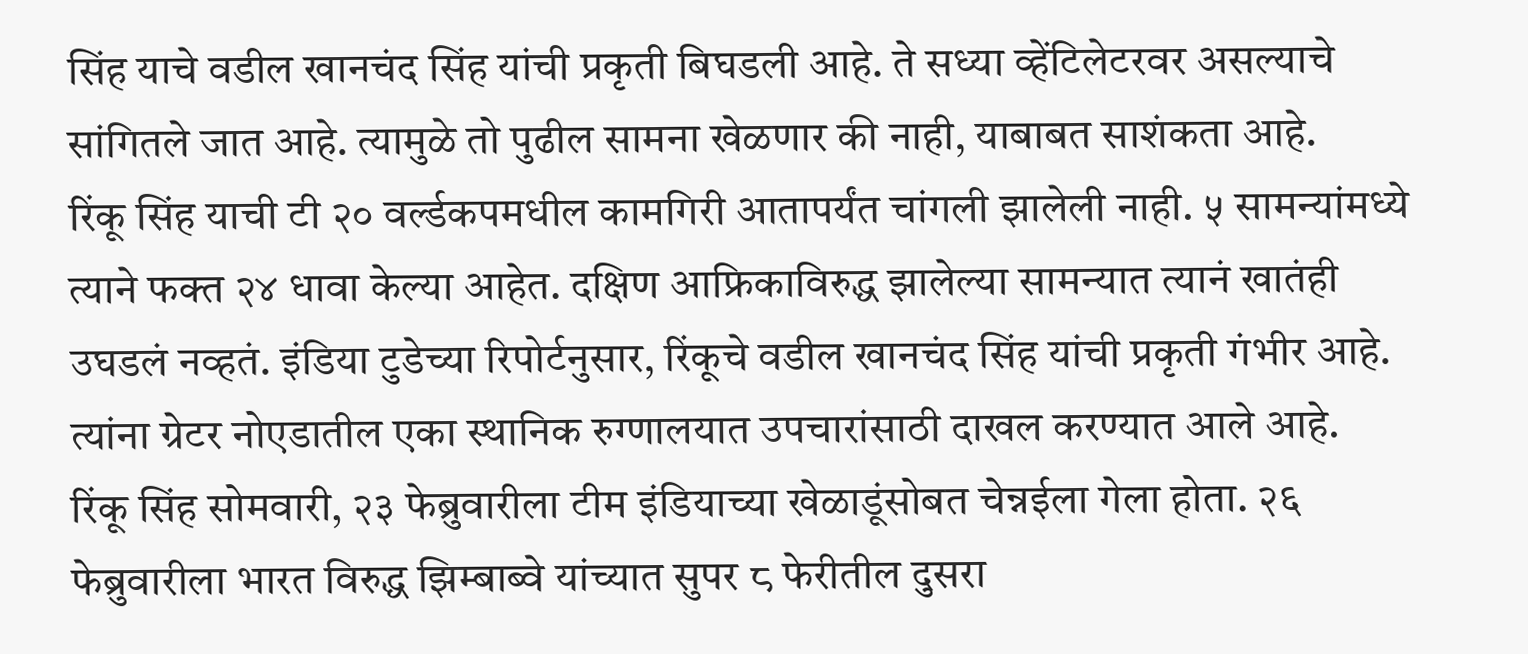सिंह याचे वडील खानचंद सिंह यांची प्रकृती बिघडली आहे. ते सध्या व्हेंटिलेटरवर असल्याचे सांगितले जात आहे. त्यामुळे तो पुढील सामना खेळणार की नाही, याबाबत साशंकता आहे.
रिंकू सिंह याची टी २० वर्ल्डकपमधील कामगिरी आतापर्यंत चांगली झालेली नाही. ५ सामन्यांमध्ये त्याने फक्त २४ धावा केल्या आहेत. दक्षिण आफ्रिकाविरुद्ध झालेल्या सामन्यात त्यानं खातंही उघडलं नव्हतं. इंडिया टुडेच्या रिपोर्टनुसार, रिंकूचे वडील खानचंद सिंह यांची प्रकृती गंभीर आहे. त्यांना ग्रेटर नोएडातील एका स्थानिक रुग्णालयात उपचारांसाठी दाखल करण्यात आले आहे.
रिंकू सिंह सोमवारी, २३ फेब्रुवारीला टीम इंडियाच्या खेळाडूंसोबत चेन्नईला गेला होता. २६ फेब्रुवारीला भारत विरुद्ध झिम्बाब्वे यांच्यात सुपर ८ फेरीतील दुसरा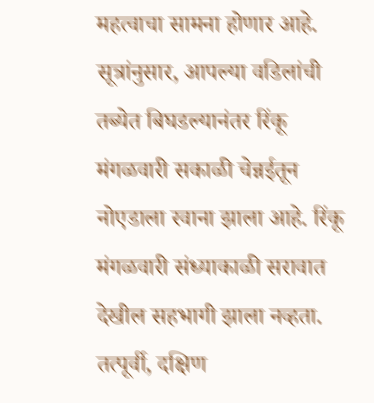महत्वाचा सामना होणार आहे. सूत्रांनुसार, आपल्या वडिलांची तब्येत बिघडल्यानंतर रिंकू मंगळवारी सकाळी चेन्नईतून नोएडाला रवाना झाला आहे. रिंकू मंगळवारी संध्याकाळी सरावात देखील सहभागी झाला नव्हता.
तत्पूर्वी, दक्षिण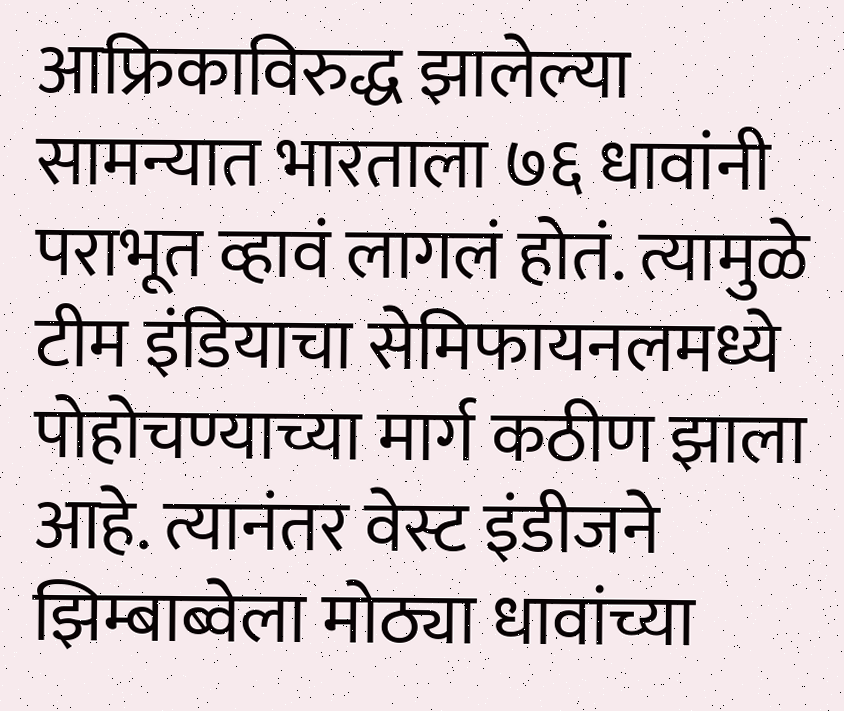आफ्रिकाविरुद्ध झालेल्या सामन्यात भारताला ७६ धावांनी पराभूत व्हावं लागलं होतं. त्यामुळे टीम इंडियाचा सेमिफायनलमध्ये पोहोचण्याच्या मार्ग कठीण झाला आहे. त्यानंतर वेस्ट इंडीजने झिम्बाब्वेला मोठ्या धावांच्या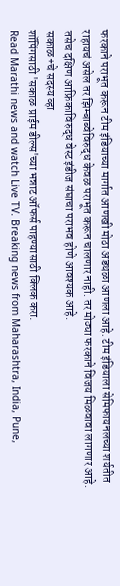फरकाने पराभूत करून टीम इंडियाच्या मार्गात आणखी मोठा अडथळा आणला आहे. टीम इंडियाला सेमिफायनलच्या शर्यतीत राहायचं असेल तर झिम्बाब्वेविरुद्ध केवळ पराभूत करून चालणार नाही. तर मोठ्या फरकाने विजय मिळवावा लागणार आहे. तसेच दक्षिण आफ्रिकाविरुद्ध वेस्ट इंडीज संघाचा पराभव होणे आवश्यक आहे.
सकाळ+चे सदस्य व्हा
शॉपिंगसाठी 'सकाळ प्राईम डील्स'च्या भन्नाट ऑफर्स पाहण्यासाठी क्लिक करा.
Read Marathi news and watch Live TV. Breaking news from Maharashtra, India, Pune,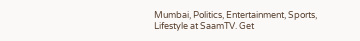Mumbai, Politics, Entertainment, Sports, Lifestyle at SaamTV. Get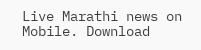Live Marathi news on Mobile. Download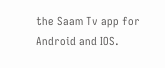the Saam Tv app for Android and IOS.